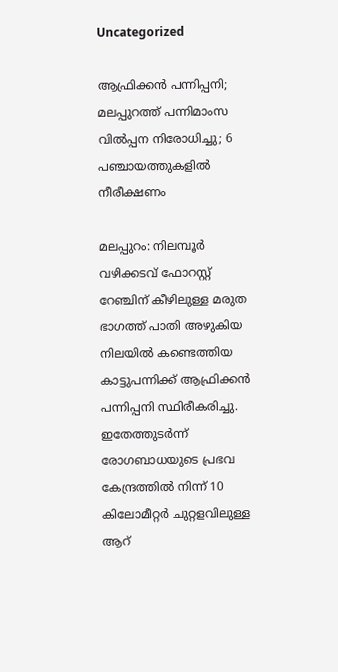Uncategorized

ആഫ്രിക്കൻ പന്നിപ്പനി; മലപ്പുറത്ത് പന്നിമാംസ വില്‍പ്പന നിരോധിച്ചു; 6 പഞ്ചായത്തുകളിൽ നീരീക്ഷണം

മലപ്പുറം: നിലമ്പൂർ വഴിക്കടവ് ഫോറസ്റ്റ് റേഞ്ചിന് കീഴിലുള്ള മരുത ഭാഗത്ത് പാതി അഴുകിയ നിലയിൽ കണ്ടെത്തിയ കാട്ടുപന്നിക്ക് ആഫ്രിക്കൻ പന്നിപ്പനി സ്ഥിരീകരിച്ചു. ഇതേത്തുടർന്ന് രോഗബാധയുടെ പ്രഭവ കേന്ദ്രത്തിൽ നിന്ന് 10 കിലോമീറ്റർ ചുറ്റളവിലുള്ള ആറ്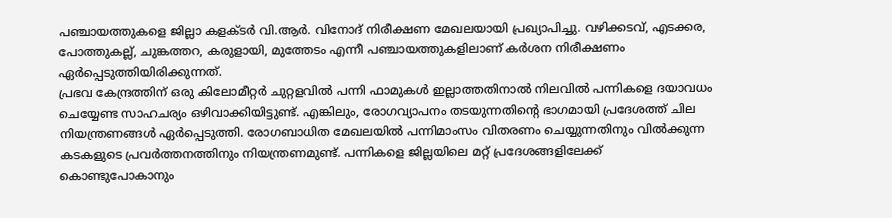പഞ്ചായത്തുകളെ ജില്ലാ കളക്ടർ വി.ആർ. വിനോദ് നിരീക്ഷണ മേഖലയായി പ്രഖ്യാപിച്ചു. വഴിക്കടവ്, എടക്കര, പോത്തുകല്ല്, ചുങ്കത്തറ, കരുളായി, മുത്തേടം എന്നീ പഞ്ചായത്തുകളിലാണ് കർശന നിരീക്ഷണം ഏർപ്പെടുത്തിയിരിക്കുന്നത്.
പ്രഭവ കേന്ദ്രത്തിന് ഒരു കിലോമീറ്റർ ചുറ്റളവിൽ പന്നി ഫാമുകൾ ഇല്ലാത്തതിനാൽ നിലവിൽ പന്നികളെ ദയാവധം ചെയ്യേണ്ട സാഹചര്യം ഒഴിവാക്കിയിട്ടുണ്ട്. എങ്കിലും, രോഗവ്യാപനം തടയുന്നതിൻ്റെ ഭാഗമായി പ്രദേശത്ത് ചില നിയന്ത്രണങ്ങൾ ഏർപ്പെടുത്തി. രോഗബാധിത മേഖലയിൽ പന്നിമാംസം വിതരണം ചെയ്യുന്നതിനും വിൽക്കുന്ന കടകളുടെ പ്രവർത്തനത്തിനും നിയന്ത്രണമുണ്ട്. പന്നികളെ ജില്ലയിലെ മറ്റ് പ്രദേശങ്ങളിലേക്ക് കൊണ്ടുപോകാനും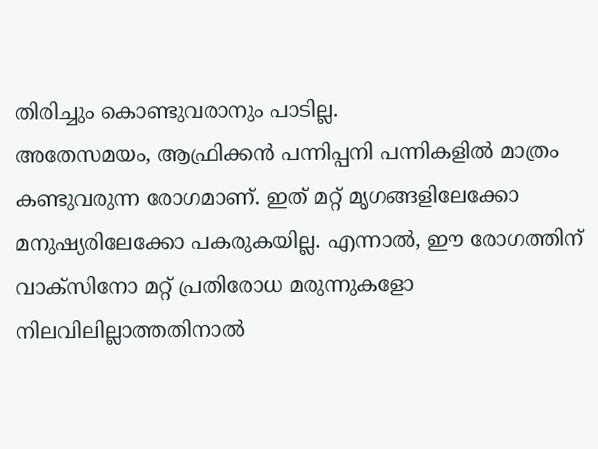തിരിച്ചും കൊണ്ടുവരാനും പാടില്ല.
അതേസമയം, ആഫ്രിക്കൻ പന്നിപ്പനി പന്നികളിൽ മാത്രം കണ്ടുവരുന്ന രോഗമാണ്. ഇത് മറ്റ് മൃഗങ്ങളിലേക്കോ മനുഷ്യരിലേക്കോ പകരുകയില്ല. എന്നാൽ, ഈ രോഗത്തിന് വാക്സിനോ മറ്റ് പ്രതിരോധ മരുന്നുകളോ നിലവിലില്ലാത്തതിനാൽ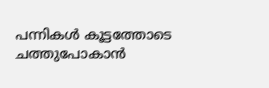പന്നികൾ കൂട്ടത്തോടെ ചത്തുപോകാൻ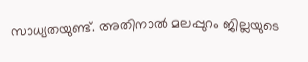സാധ്യതയുണ്ട്. അതിനാൽ മലപ്പുറം ജില്ലയുടെ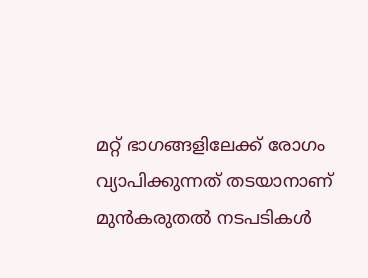മറ്റ് ഭാഗങ്ങളിലേക്ക് രോഗം വ്യാപിക്കുന്നത് തടയാനാണ് മുൻകരുതൽ നടപടികൾ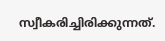സ്വീകരിച്ചിരിക്കുന്നത്.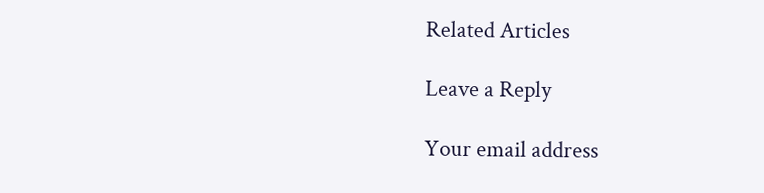Related Articles

Leave a Reply

Your email address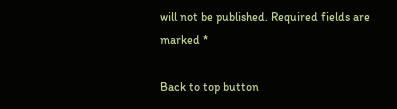will not be published. Required fields are marked *

Back to top button